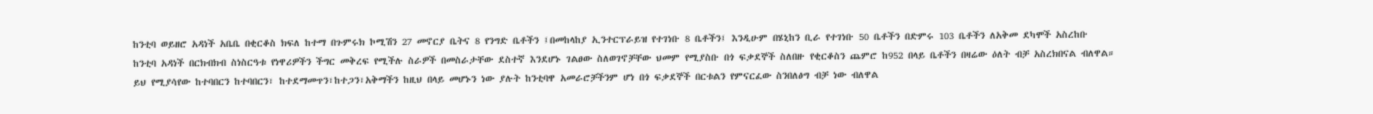ከንቲባ ወይዘሮ አዳነች አቤቤ በቂርቆስ ክፍለ ከተማ በጉምሩክ ኮሚሽን 27 መኖርያ ቤትና 8 የንግድ ቤቶችን ፤በመከላከያ ኢንተርፕራይዝ የተገነቡ 8 ቤቶችን፤ እንዲሁም በሄኒከን ቢራ የተገነቡ 50 ቤቶችን በድምሩ 103 ቤቶችን ለአቅመ ደካሞች አስረከቡ
ከንቲባ አዳነች በርክብክብ ስነስርዓቱ የነዋሪዎችን ችግር መቅረፍ የሚችሉ ስራዎች በመስራታቸው ደስተኛ እንደሆኑ ገልፀው ስለወገኖቻቸው ህመም የሚያስቡ በጎ ፍቃደኞች ስለበዙ የቂርቆስን ጨምሮ ከ952 በላይ ቤቶችን በዛሬው ዕለት ብቻ አስረክበናል ብለዋል።
ይህ የሚያሳየው ከተባበርን ከተባበርን፣ ከተደማመጥን፣ከተጋን፣አቅማችን ከዚህ በላይ መሆኑን ነው ያሉት ከንቲባዋ አመራሮቻችንም ሆነ በጎ ፍቃደኞች በርቱልን የምናርፈው ስንበለፅግ ብቻ ነው ብለዋል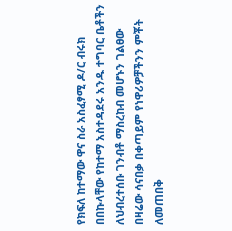የክፍለ ከተማው ዋና ስራ አስፈፃሚ ዶ/ር ብሩክ በበኩላቸው የከተማ አስተዳደሩ አንዱ ተግባር ቤቶችን ለህብረተሰቡ ገንብቶ ማስረከብ መሆኑን ገልፀው በዛሬው ሳናበቃ በቀጣይም የነዋሪዎቻችንን ምቾት ለመጠበቅ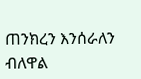ጠንክረን እንሰራለን ብለዋል